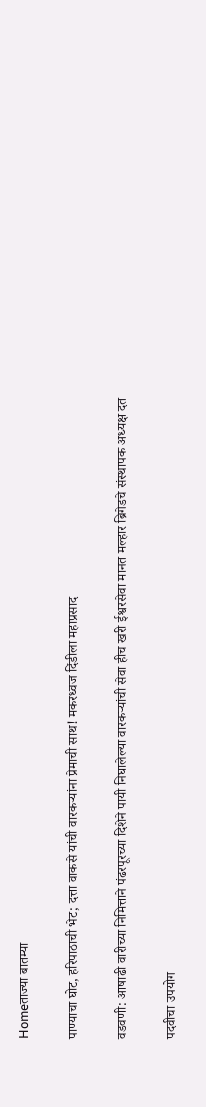Homeताज्या बातम्या

पाण्याचा घोट, हरिपाठाची भेट; दत्ता वाकसे यांची वारकर्‍यांना प्रेमाची साथ! मकरध्वज दिंडीला महाप्रसाद

वडवणी: आषाढी वारीच्या निमित्ताने पंढरपूरच्या दिशेने पायी निघालेल्या वारकर्‍यांची सेवा हीच खरी ईश्वरसेवा मानत मल्हार ब्रिगेडचे संस्थापक अध्यक्ष दत

पदवीचा उपयोग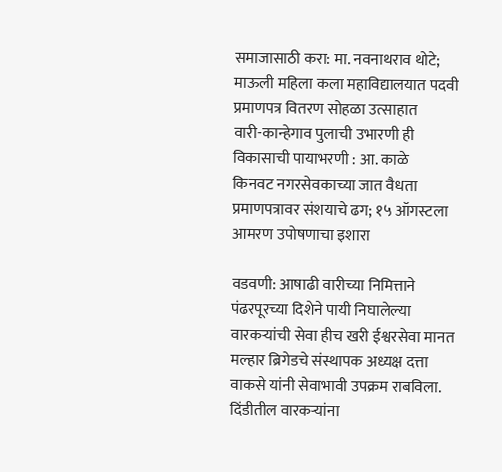समाजासाठी करा: मा. नवनाथराव थोटे; माऊली महिला कला महाविद्यालयात पदवी प्रमाणपत्र वितरण सोहळा उत्साहात
वारी-कान्हेगाव पुलाची उभारणी ही विकासाची पायाभरणी : आ. काळे
किनवट नगरसेवकाच्या जात वैधता प्रमाणपत्रावर संशयाचे ढग; १५ ऑगस्टला आमरण उपोषणाचा इशारा

वडवणी: आषाढी वारीच्या निमित्ताने पंढरपूरच्या दिशेने पायी निघालेल्या वारकर्‍यांची सेवा हीच खरी ईश्वरसेवा मानत मल्हार ब्रिगेडचे संस्थापक अध्यक्ष दत्ता वाकसे यांनी सेवाभावी उपक्रम राबविला. दिंडीतील वारकर्‍यांना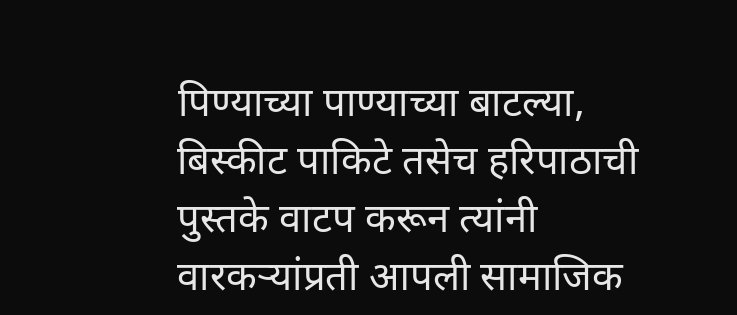पिण्याच्या पाण्याच्या बाटल्या, बिस्कीट पाकिटे तसेच हरिपाठाची पुस्तके वाटप करून त्यांनी वारकर्‍यांप्रती आपली सामाजिक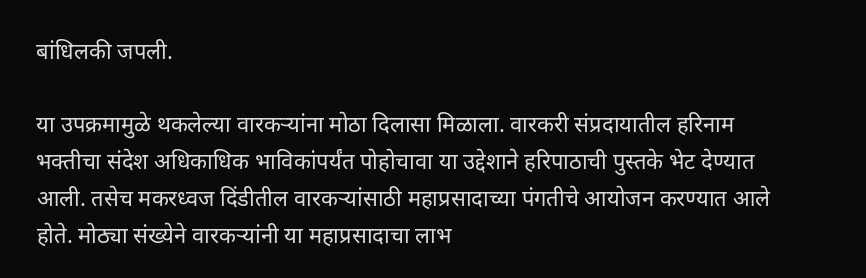बांधिलकी जपली.

या उपक्रमामुळे थकलेल्या वारकर्‍यांना मोठा दिलासा मिळाला. वारकरी संप्रदायातील हरिनाम भक्तीचा संदेश अधिकाधिक भाविकांपर्यंत पोहोचावा या उद्देशाने हरिपाठाची पुस्तके भेट देण्यात आली. तसेच मकरध्वज दिंडीतील वारकर्‍यांसाठी महाप्रसादाच्या पंगतीचे आयोजन करण्यात आले होते. मोठ्या संख्येने वारकर्‍यांनी या महाप्रसादाचा लाभ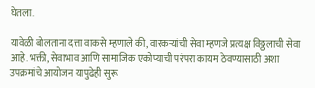घेतला.

यावेळी बोलताना दत्ता वाकसे म्हणाले की, वारकर्‍यांची सेवा म्हणजे प्रत्यक्ष विठ्ठलाची सेवा आहे. भक्ती, सेवाभाव आणि सामाजिक एकोप्याची परंपरा कायम ठेवण्यासाठी अशा उपक्रमांचे आयोजन यापुढेही सुरू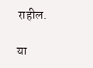राहील.

या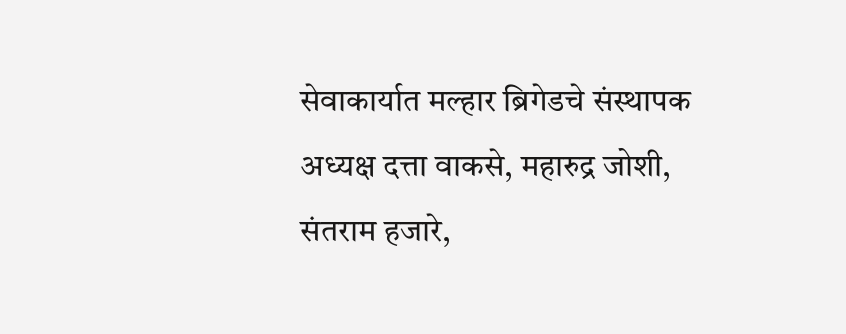सेवाकार्यात मल्हार ब्रिगेडचे संस्थापक अध्यक्ष दत्ता वाकसे, महारुद्र जोशी, संतराम हजारे,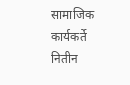सामाजिक कार्यकर्ते नितीन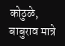कोठुळे, बाबुराव मात्रे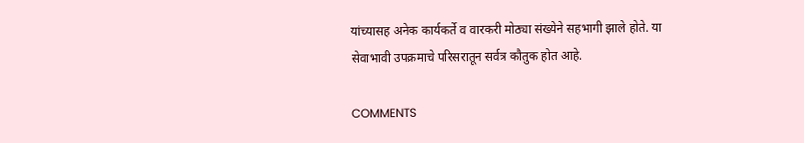यांच्यासह अनेक कार्यकर्ते व वारकरी मोठ्या संख्येने सहभागी झाले होते. या सेवाभावी उपक्रमाचे परिसरातून सर्वत्र कौतुक होत आहे.

COMMENTS